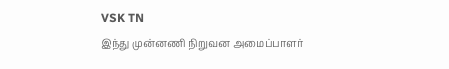VSK TN
இந்து முன்னணி நிறுவன அமைப்பாளர்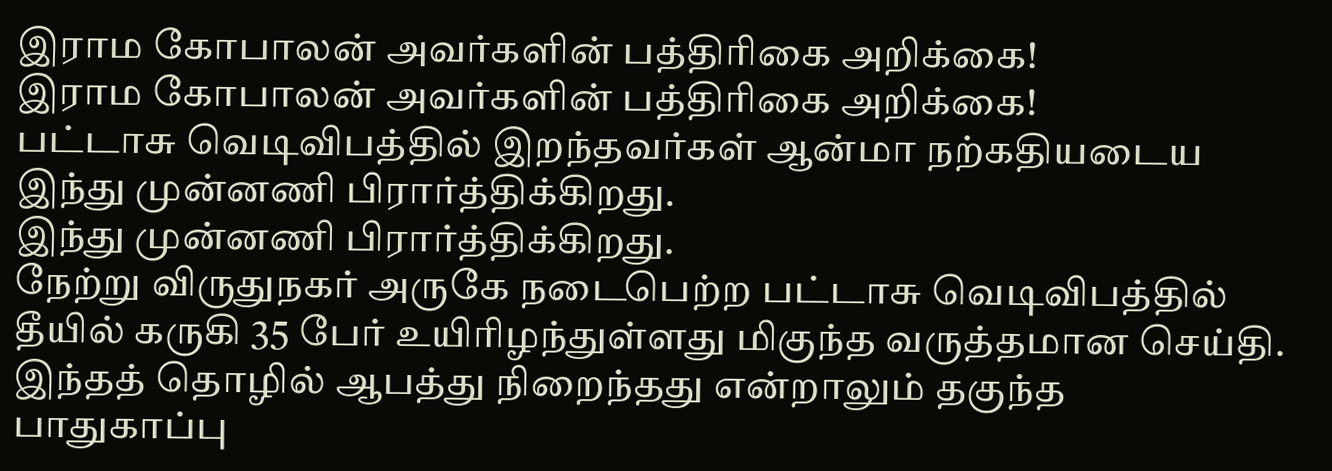இராம கோபாலன் அவர்களின் பத்திரிகை அறிக்கை!
இராம கோபாலன் அவர்களின் பத்திரிகை அறிக்கை!
பட்டாசு வெடிவிபத்தில் இறந்தவர்கள் ஆன்மா நற்கதியடைய
இந்து முன்னணி பிரார்த்திக்கிறது.
இந்து முன்னணி பிரார்த்திக்கிறது.
நேற்று விருதுநகர் அருகே நடைபெற்ற பட்டாசு வெடிவிபத்தில் தீயில் கருகி 35 பேர் உயிரிழந்துள்ளது மிகுந்த வருத்தமான செய்தி. இந்தத் தொழில் ஆபத்து நிறைந்தது என்றாலும் தகுந்த பாதுகாப்பு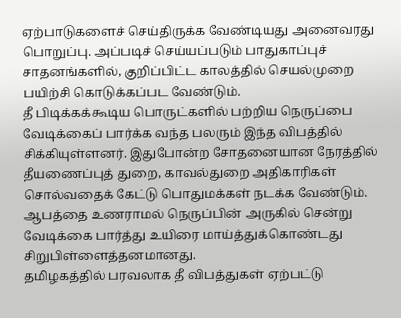ஏற்பாடுகளைச் செய்திருக்க வேண்டியது அனைவரது பொறுப்பு. அப்படிச் செய்யப்படும் பாதுகாப்புச் சாதனங்களில், குறிப்பிட்ட காலத்தில் செயல்முறை பயிற்சி கொடுக்கப்பட வேண்டும்.
தீ பிடிக்கக்கூடிய பொருட்களில் பற்றிய நெருப்பை வேடிக்கைப் பார்க்க வந்த பலரும் இந்த விபத்தில் சிக்கியுள்ளனர். இதுபோன்ற சோதனையான நேரத்தில் தீயணைப்புத் துறை, காவல்துறை அதிகாரிகள் சொல்வதைக் கேட்டு பொதுமக்கள் நடக்க வேண்டும். ஆபத்தை உணராமல் நெருப்பின் அருகில் சென்று வேடிக்கை பார்த்து உயிரை மாய்த்துக்கொண்டது சிறுபிள்ளைத்தனமானது.
தமிழகத்தில் பரவலாக தீ விபத்துகள் ஏற்பட்டு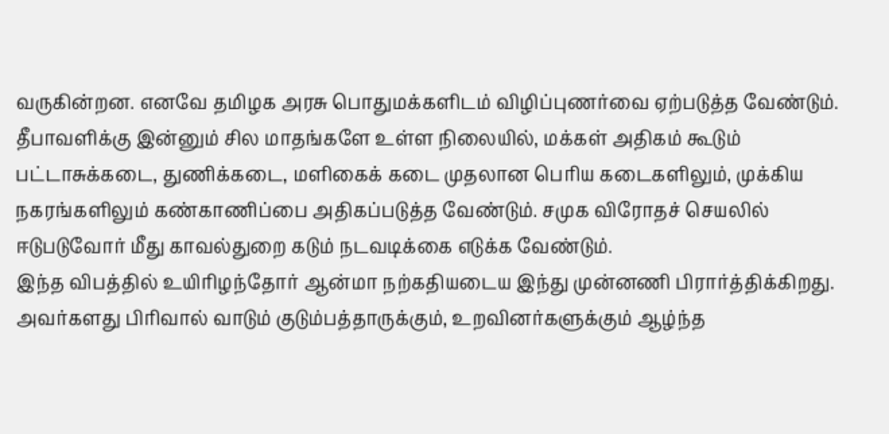வருகின்றன. எனவே தமிழக அரசு பொதுமக்களிடம் விழிப்புணர்வை ஏற்படுத்த வேண்டும்.
தீபாவளிக்கு இன்னும் சில மாதங்களே உள்ள நிலையில், மக்கள் அதிகம் கூடும் பட்டாசுக்கடை, துணிக்கடை, மளிகைக் கடை முதலான பெரிய கடைகளிலும், முக்கிய நகரங்களிலும் கண்காணிப்பை அதிகப்படுத்த வேண்டும். சமுக விரோதச் செயலில் ஈடுபடுவோர் மீது காவல்துறை கடும் நடவடிக்கை எடுக்க வேண்டும்.
இந்த விபத்தில் உயிரிழந்தோர் ஆன்மா நற்கதியடைய இந்து முன்னணி பிரார்த்திக்கிறது. அவர்களது பிரிவால் வாடும் குடும்பத்தாருக்கும், உறவினர்களுக்கும் ஆழ்ந்த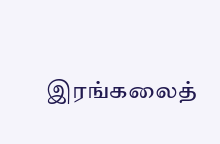இரங்கலைத்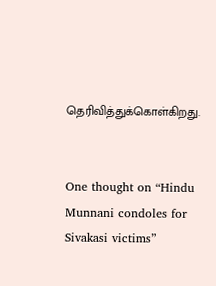தெரிவித்துக்கொள்கிறது.


One thought on “Hindu Munnani condoles for Sivakasi victims”